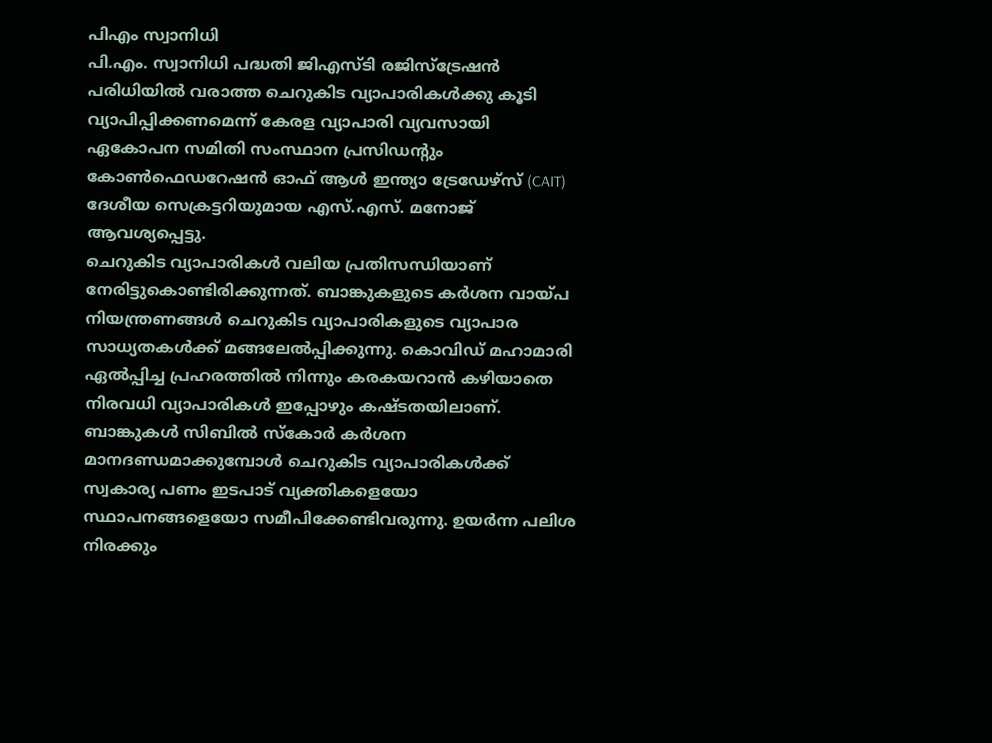പിഎം സ്വാനിധി
പി.എം. സ്വാനിധി പദ്ധതി ജിഎസ്ടി രജിസ്ട്രേഷൻ പരിധിയിൽ വരാത്ത ചെറുകിട വ്യാപാരികൾക്കു കൂടി വ്യാപിപ്പിക്കണമെന്ന് കേരള വ്യാപാരി വ്യവസായി ഏകോപന സമിതി സംസ്ഥാന പ്രസിഡന്റും കോൺഫെഡറേഷൻ ഓഫ് ആൾ ഇന്ത്യാ ട്രേഡേഴ്സ് (CAIT) ദേശീയ സെക്രട്ടറിയുമായ എസ്.എസ്. മനോജ് ആവശ്യപ്പെട്ടു.
ചെറുകിട വ്യാപാരികൾ വലിയ പ്രതിസന്ധിയാണ് നേരിട്ടുകൊണ്ടിരിക്കുന്നത്. ബാങ്കുകളുടെ കർശന വായ്പ നിയന്ത്രണങ്ങൾ ചെറുകിട വ്യാപാരികളുടെ വ്യാപാര സാധ്യതകൾക്ക് മങ്ങലേൽപ്പിക്കുന്നു. കൊവിഡ് മഹാമാരി ഏൽപ്പിച്ച പ്രഹരത്തിൽ നിന്നും കരകയറാൻ കഴിയാതെ നിരവധി വ്യാപാരികൾ ഇപ്പോഴും കഷ്ടതയിലാണ്.
ബാങ്കുകൾ സിബിൽ സ്കോർ കർശന മാനദണ്ഡമാക്കുമ്പോൾ ചെറുകിട വ്യാപാരികൾക്ക് സ്വകാര്യ പണം ഇടപാട് വ്യക്തികളെയോ സ്ഥാപനങ്ങളെയോ സമീപിക്കേണ്ടിവരുന്നു. ഉയർന്ന പലിശ നിരക്കും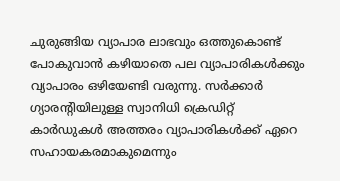ചുരുങ്ങിയ വ്യാപാര ലാഭവും ഒത്തുകൊണ്ട് പോകുവാൻ കഴിയാതെ പല വ്യാപാരികൾക്കും വ്യാപാരം ഒഴിയേണ്ടി വരുന്നു. സർക്കാർ ഗ്യാരന്റിയിലുള്ള സ്വാനിധി ക്രെഡിറ്റ് കാർഡുകൾ അത്തരം വ്യാപാരികൾക്ക് ഏറെ സഹായകരമാകുമെന്നും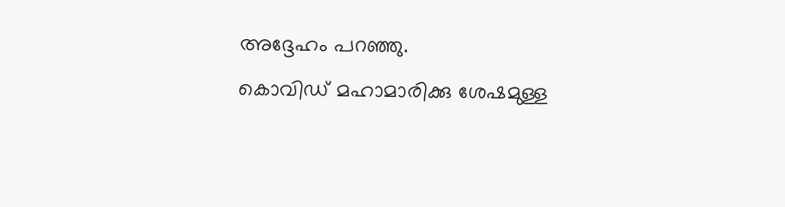അദ്ദേഹം പറഞ്ഞു.
കൊവിഡ് മഹാമാരിക്കു ശേഷമുള്ള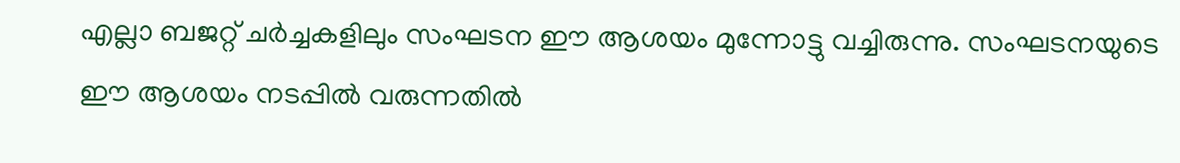എല്ലാ ബജറ്റ് ചർച്ചകളിലും സംഘടന ഈ ആശയം മുന്നോട്ടു വച്ചിരുന്നു. സംഘടനയുടെ ഈ ആശയം നടപ്പിൽ വരുന്നതിൽ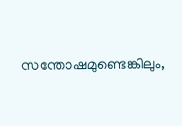സന്തോഷമുണ്ടെങ്കിലും,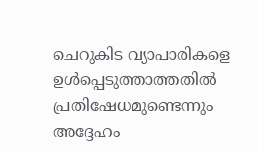ചെറുകിട വ്യാപാരികളെ ഉൾപ്പെടുത്താത്തതിൽ പ്രതിഷേധമുണ്ടെന്നും അദ്ദേഹം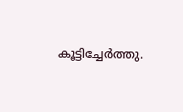കൂട്ടിച്ചേർത്തു.